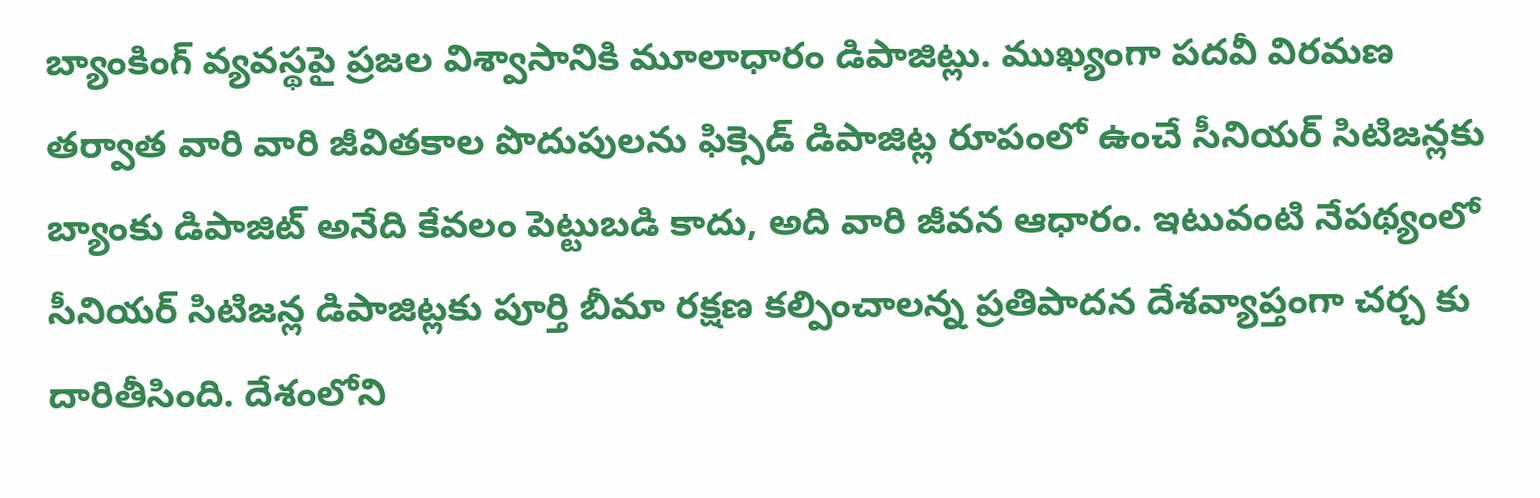బ్యాంకింగ్ వ్యవస్థపై ప్రజల విశ్వాసానికి మూలాధారం డిపాజిట్లు. ముఖ్యంగా పదవీ విరమణ తర్వాత వారి వారి జీవితకాల పొదుపులను ఫిక్సెడ్ డిపాజిట్ల రూపంలో ఉంచే సీనియర్ సిటిజన్లకు బ్యాంకు డిపాజిట్ అనేది కేవలం పెట్టుబడి కాదు, అది వారి జీవన ఆధారం. ఇటువంటి నేపథ్యంలో సీనియర్ సిటిజన్ల డిపాజిట్లకు పూర్తి బీమా రక్షణ కల్పించాలన్న ప్రతిపాదన దేశవ్యాప్తంగా చర్చ కు దారితీసింది. దేశంలోని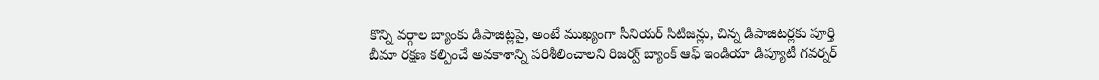కొన్ని వర్గాల బ్యాంకు డిపాజిట్లపై, అంటే ముఖ్యంగా సీనియర్ సిటిజన్లు, చిన్న డిపాజిటర్లకు పూర్తి బీమా రక్షణ కల్పించే అవకాశాన్ని పరిశీలించాలని రిజర్వ్ బ్యాంక్ ఆఫ్ ఇండియా డిప్యూటీ గవర్నర్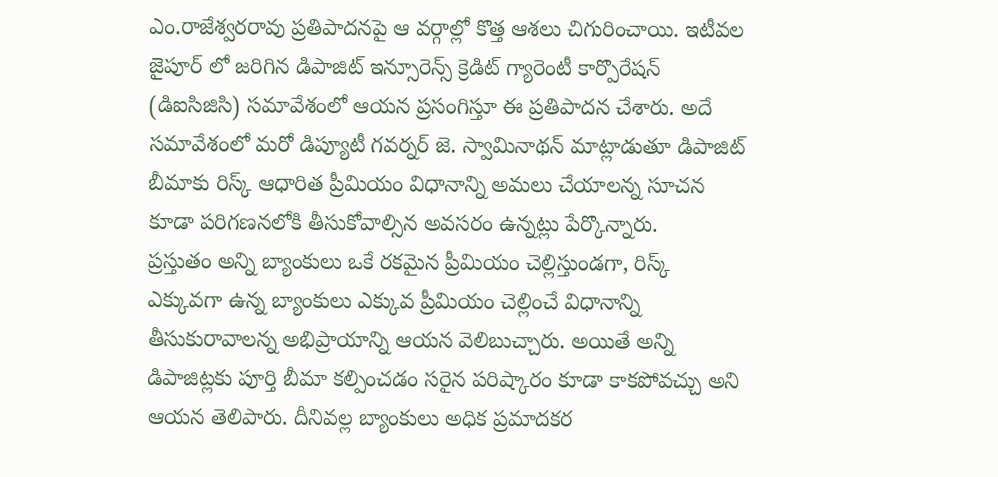ఎం.రాజేశ్వరరావు ప్రతిపాదనపై ఆ వర్గాల్లో కొత్త ఆశలు చిగురించాయి. ఇటీవల జైపూర్ లో జరిగిన డిపాజిట్ ఇన్సూరెన్స్ క్రెడిట్ గ్యారెంటీ కార్పొరేషన్ (డిఐసిజిసి) సమావేశంలో ఆయన ప్రసంగిస్తూ ఈ ప్రతిపాదన చేశారు. అదే సమావేశంలో మరో డిప్యూటీ గవర్నర్ జె. స్వామినాథన్ మాట్లాడుతూ డిపాజిట్ బీమాకు రిస్క్ ఆధారిత ప్రీమియం విధానాన్ని అమలు చేయాలన్న సూచన కూడా పరిగణనలోకి తీసుకోవాల్సిన అవసరం ఉన్నట్లు పేర్కొన్నారు.
ప్రస్తుతం అన్ని బ్యాంకులు ఒకే రకమైన ప్రీమియం చెల్లిస్తుండగా, రిస్క్ ఎక్కువగా ఉన్న బ్యాంకులు ఎక్కువ ప్రీమియం చెల్లించే విధానాన్ని తీసుకురావాలన్న అభిప్రాయాన్ని ఆయన వెలిబుచ్చారు. అయితే అన్ని డిపాజిట్లకు పూర్తి బీమా కల్పించడం సరైన పరిష్కారం కూడా కాకపోవచ్చు అని ఆయన తెలిపారు. దీనివల్ల బ్యాంకులు అధిక ప్రమాదకర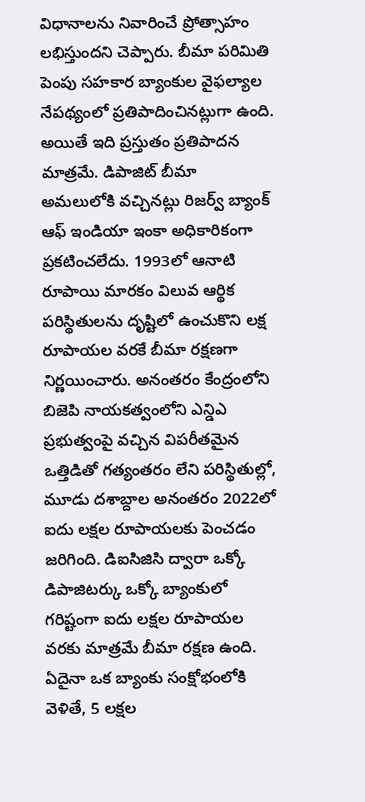విధానాలను నివారించే ప్రోత్సాహం లభిస్తుందని చెప్పారు. బీమా పరిమితి పెంపు సహకార బ్యాంకుల వైఫల్యాల నేపథ్యంలో ప్రతిపాదించినట్లుగా ఉంది. అయితే ఇది ప్రస్తుతం ప్రతిపాదన మాత్రమే. డిపాజిట్ బీమా అమలులోకి వచ్చినట్లు రిజర్వ్ బ్యాంక్ ఆఫ్ ఇండియా ఇంకా అధికారికంగా ప్రకటించలేదు. 1993లో ఆనాటి రూపాయి మారకం విలువ ఆర్థిక పరిస్థితులను దృష్టిలో ఉంచుకొని లక్ష రూపాయల వరకే బీమా రక్షణగా నిర్ణయించారు. అనంతరం కేంద్రంలోని బిజెపి నాయకత్వంలోని ఎన్డిఎ ప్రభుత్వంపై వచ్చిన విపరీతమైన ఒత్తిడితో గత్యంతరం లేని పరిస్థితుల్లో, మూడు దశాబ్దాల అనంతరం 2022లో ఐదు లక్షల రూపాయలకు పెంచడం జరిగింది. డిఐసిజిసి ద్వారా ఒక్కో డిపాజిటర్కు ఒక్కో బ్యాంకులో గరిష్టంగా ఐదు లక్షల రూపాయల వరకు మాత్రమే బీమా రక్షణ ఉంది. ఏదైనా ఒక బ్యాంకు సంక్షోభంలోకి వెళితే, 5 లక్షల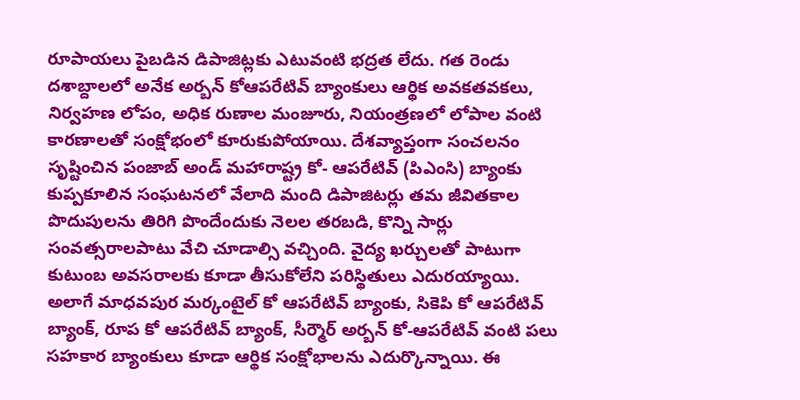రూపాయలు పైబడిన డిపాజిట్లకు ఎటువంటి భద్రత లేదు. గత రెండు దశాబ్దాలలో అనేక అర్బన్ కోఆపరేటివ్ బ్యాంకులు ఆర్థిక అవకతవకలు, నిర్వహణ లోపం, అధిక రుణాల మంజూరు, నియంత్రణలో లోపాల వంటి కారణాలతో సంక్షోభంలో కూరుకుపోయాయి. దేశవ్యాప్తంగా సంచలనం సృష్టించిన పంజాబ్ అండ్ మహారాష్ట్ర కో- ఆపరేటివ్ (పిఎంసి) బ్యాంకు కుప్పకూలిన సంఘటనలో వేలాది మంది డిపాజిటర్లు తమ జీవితకాల పొదుపులను తిరిగి పొందేందుకు నెలల తరబడి, కొన్ని సార్లు సంవత్సరాలపాటు వేచి చూడాల్సి వచ్చింది. వైద్య ఖర్చులతో పాటుగా కుటుంబ అవసరాలకు కూడా తీసుకోలేని పరిస్థితులు ఎదురయ్యాయి. అలాగే మాధవపుర మర్కంటైల్ కో ఆపరేటివ్ బ్యాంకు, సికెపి కో ఆపరేటివ్ బ్యాంక్, రూప కో ఆపరేటివ్ బ్యాంక్, సీర్మౌర్ అర్బన్ కో-ఆపరేటివ్ వంటి పలు సహకార బ్యాంకులు కూడా ఆర్థిక సంక్షోభాలను ఎదుర్కొన్నాయి. ఈ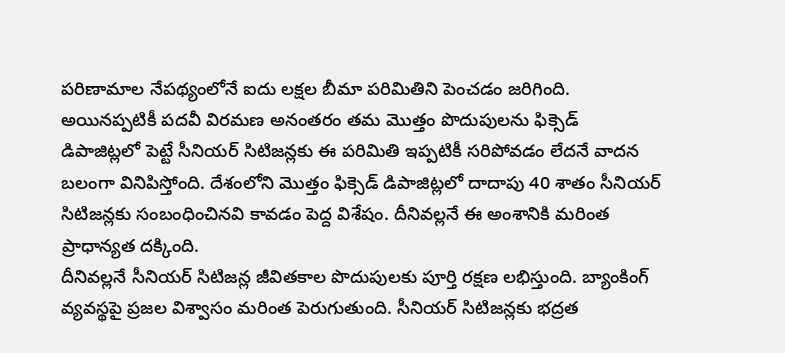పరిణామాల నేపథ్యంలోనే ఐదు లక్షల బీమా పరిమితిని పెంచడం జరిగింది. అయినప్పటికీ పదవీ విరమణ అనంతరం తమ మొత్తం పొదుపులను ఫిక్సెడ్ డిపాజిట్లలో పెట్టే సీనియర్ సిటిజన్లకు ఈ పరిమితి ఇప్పటికీ సరిపోవడం లేదనే వాదన బలంగా వినిపిస్తోంది. దేశంలోని మొత్తం ఫిక్సెడ్ డిపాజిట్లలో దాదాపు 40 శాతం సీనియర్ సిటిజన్లకు సంబంధించినవి కావడం పెద్ద విశేషం. దీనివల్లనే ఈ అంశానికి మరింత ప్రాధాన్యత దక్కింది.
దీనివల్లనే సీనియర్ సిటిజన్ల జీవితకాల పొదుపులకు పూర్తి రక్షణ లభిస్తుంది. బ్యాంకింగ్ వ్యవస్థపై ప్రజల విశ్వాసం మరింత పెరుగుతుంది. సీనియర్ సిటిజన్లకు భద్రత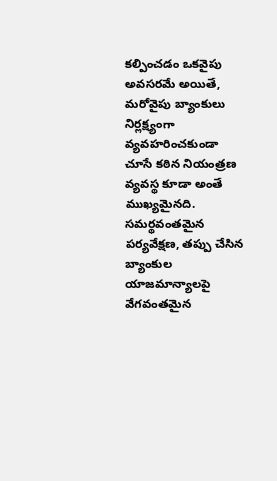కల్పించడం ఒకవైపు అవసరమే అయితే, మరోవైపు బ్యాంకులు నిర్లక్ష్యంగా వ్యవహరించకుండా చూసే కఠిన నియంత్రణ వ్యవస్థ కూడా అంతే ముఖ్యమైనది. సమర్థవంతమైన పర్యవేక్షణ, తప్పు చేసిన బ్యాంకుల యాజమాన్యాలపై వేగవంతమైన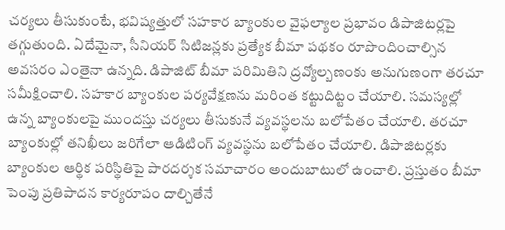చర్యలు తీసుకుంటే, భవిష్యత్తులో సహకార బ్యాంకుల వైఫల్యాల ప్రభావం డిపాజిటర్లపై తగ్గుతుంది. ఏదేమైనా, సీనియర్ సిటిజన్లకు ప్రత్యేక బీమా పథకం రూపొందించాల్సిన అవసరం ఎంతైనా ఉన్నది. డిపాజిట్ బీమా పరిమితిని ద్రవ్యోల్బణంకు అనుగుణంగా తరచూ సమీక్షించాలి. సహకార బ్యాంకుల పర్యవేక్షణను మరింత కట్టుదిట్టం చేయాలి. సమస్యల్లో ఉన్న బ్యాంకులపై ముందస్తు చర్యలు తీసుకునే వ్యవస్థలను బలోపేతం చేయాలి. తరచూ బ్యాంకుల్లో తనిఖీలు జరిగేలా ఆడిటింగ్ వ్యవస్థను బలోపేతం చేయాలి. డిపాజిటర్లకు బ్యాంకుల ఆర్థిక పరిస్థితిపై పారదర్శక సమాచారం అందుబాటులో ఉంచాలి. ప్రస్తుతం బీమా పెంపు ప్రతిపాదన కార్యరూపం దాల్చితేనే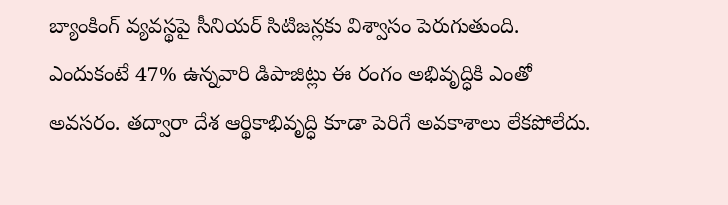బ్యాంకింగ్ వ్యవస్థపై సీనియర్ సిటిజన్లకు విశ్వాసం పెరుగుతుంది. ఎందుకంటే 47% ఉన్నవారి డిపాజిట్లు ఈ రంగం అభివృద్ధికి ఎంతో అవసరం. తద్వారా దేశ ఆర్థికాభివృద్ధి కూడా పెరిగే అవకాశాలు లేకపోలేదు.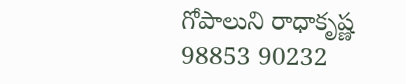గోపాలుని రాధాకృష్ణ
98853 90232